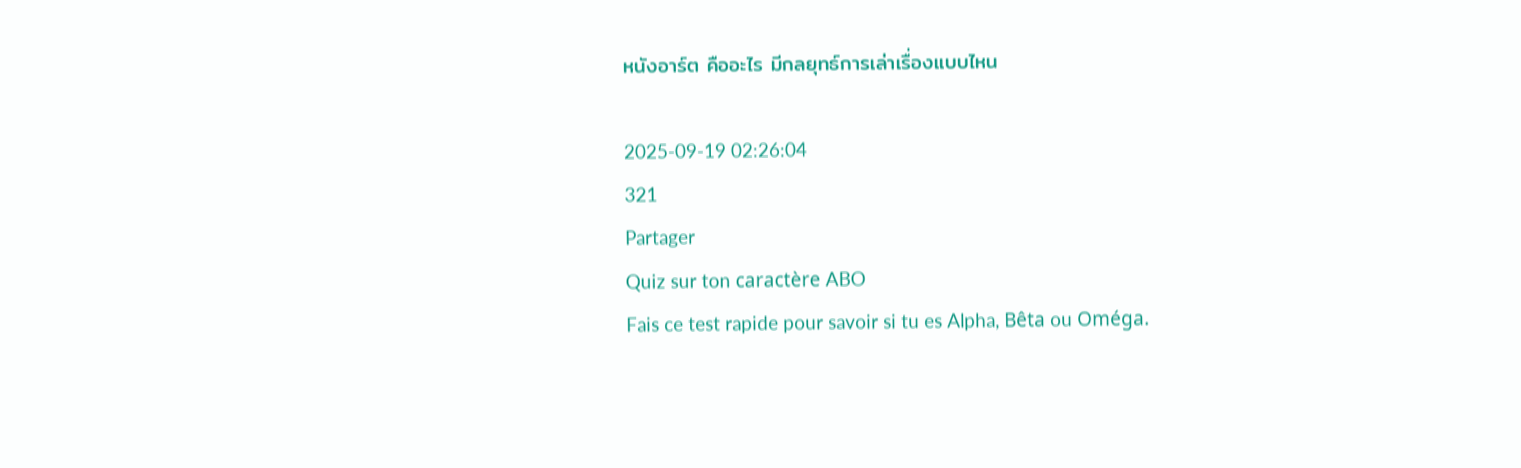หนังอาร์ต คืออะไร มีกลยุทธ์การเล่าเรื่องแบบไหน

2025-09-19 02:26:04
321
Partager
Quiz sur ton caractère ABO
Fais ce test rapide pour savoir si tu es Alpha, Bêta ou Oméga.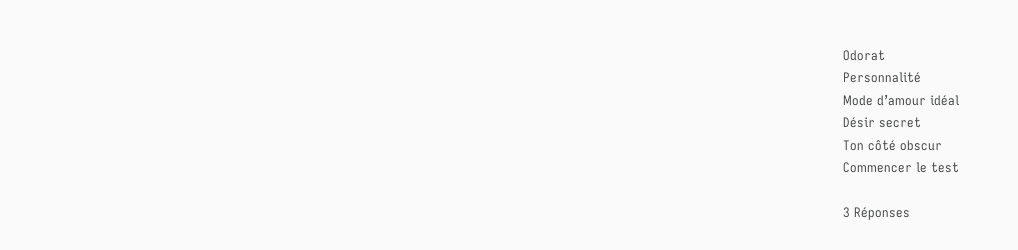Odorat
Personnalité
Mode d’amour idéal
Désir secret
Ton côté obscur
Commencer le test

3 Réponses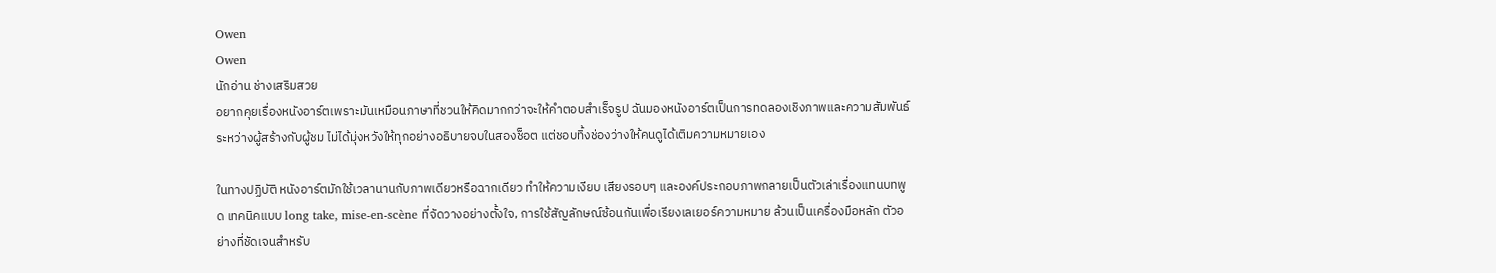Owen
Owen
นักอ่าน ช่างเสริมสวย
อยากคุยเรื่องหนังอาร์ตเพราะมันเหมือนภาษาที่ชวนให้คิดมากกว่าจะให้คำตอบสำเร็จรูป ฉันมองหนังอาร์ตเป็นการทดลองเชิงภาพและความสัมพันธ์ระหว่างผู้สร้างกับผู้ชม ไม่ได้มุ่งหวังให้ทุกอย่างอธิบายจบในสองช็อต แต่ชอบทิ้งช่องว่างให้คนดูได้เติมความหมายเอง

ในทางปฏิบัติ หนังอาร์ตมักใช้เวลานานกับภาพเดียวหรือฉากเดียว ทำให้ความเงียบ เสียงรอบๆ และองค์ประกอบภาพกลายเป็นตัวเล่าเรื่องแทนบทพูด เทคนิคแบบ long take, mise-en-scène ที่จัดวางอย่างตั้งใจ, การใช้สัญลักษณ์ซ้อนกันเพื่อเรียงเลเยอร์ความหมาย ล้วนเป็นเครื่องมือหลัก ตัวอย่างที่ชัดเจนสำหรับ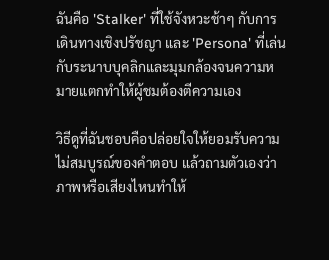ฉันคือ 'Stalker' ที่ใช้จังหวะช้าๆ กับการเดินทางเชิงปรัชญา และ 'Persona' ที่เล่นกับระนาบบุคลิกและมุมกล้องจนความหมายแตกทำให้ผู้ชมต้องตีความเอง

วิธีดูที่ฉันชอบคือปล่อยใจให้ยอมรับความไม่สมบูรณ์ของคำตอบ แล้วถามตัวเองว่าภาพหรือเสียงไหนทำให้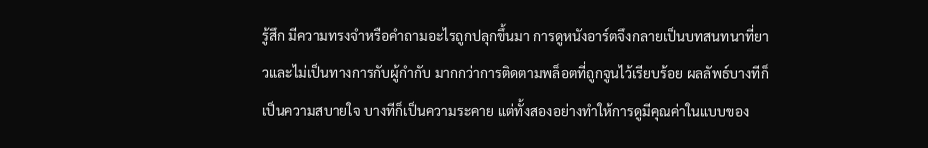รู้สึก มีความทรงจำหรือคำถามอะไรถูกปลุกขึ้นมา การดูหนังอาร์ตจึงกลายเป็นบทสนทนาที่ยาวและไม่เป็นทางการกับผู้กำกับ มากกว่าการติดตามพล็อตที่ถูกจูนไว้เรียบร้อย ผลลัพธ์บางทีก็เป็นความสบายใจ บางทีก็เป็นความระคาย แต่ทั้งสองอย่างทำให้การดูมีคุณค่าในแบบของ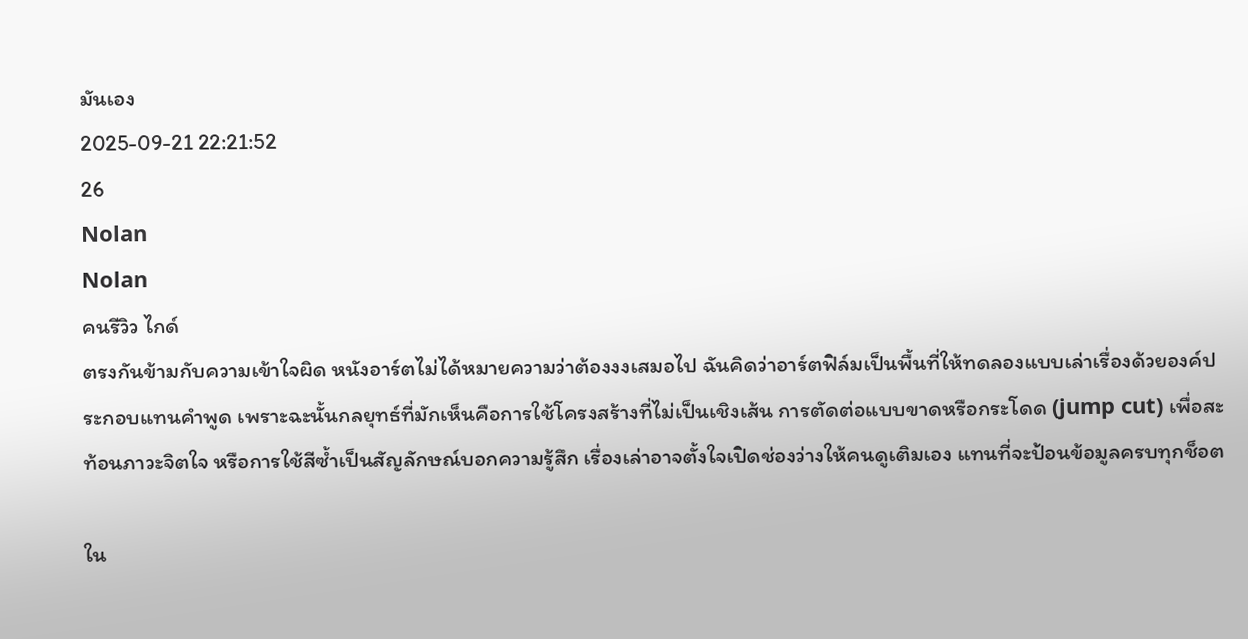มันเอง
2025-09-21 22:21:52
26
Nolan
Nolan
คนรีวิว ไกด์
ตรงกันข้ามกับความเข้าใจผิด หนังอาร์ตไม่ได้หมายความว่าต้องงงเสมอไป ฉันคิดว่าอาร์ตฟิล์มเป็นพื้นที่ให้ทดลองแบบเล่าเรื่องด้วยองค์ประกอบแทนคำพูด เพราะฉะนั้นกลยุทธ์ที่มักเห็นคือการใช้โครงสร้างที่ไม่เป็นเชิงเส้น การตัดต่อแบบขาดหรือกระโดด (jump cut) เพื่อสะท้อนภาวะจิตใจ หรือการใช้สีซ้ำเป็นสัญลักษณ์บอกความรู้สึก เรื่องเล่าอาจตั้งใจเปิดช่องว่างให้คนดูเติมเอง แทนที่จะป้อนข้อมูลครบทุกช็อต

ใน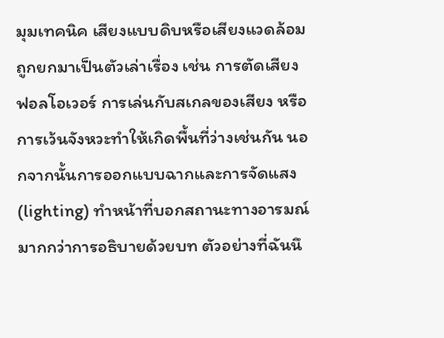มุมเทคนิค เสียงแบบดิบหรือเสียงแวดล้อมถูกยกมาเป็นตัวเล่าเรื่อง เช่น การตัดเสียงฟอลโอเวอร์ การเล่นกับสเกลของเสียง หรือการเว้นจังหวะทำให้เกิดพื้นที่ว่างเช่นกัน นอกจากนั้นการออกแบบฉากและการจัดแสง (lighting) ทำหน้าที่บอกสถานะทางอารมณ์มากกว่าการอธิบายด้วยบท ตัวอย่างที่ฉันนึ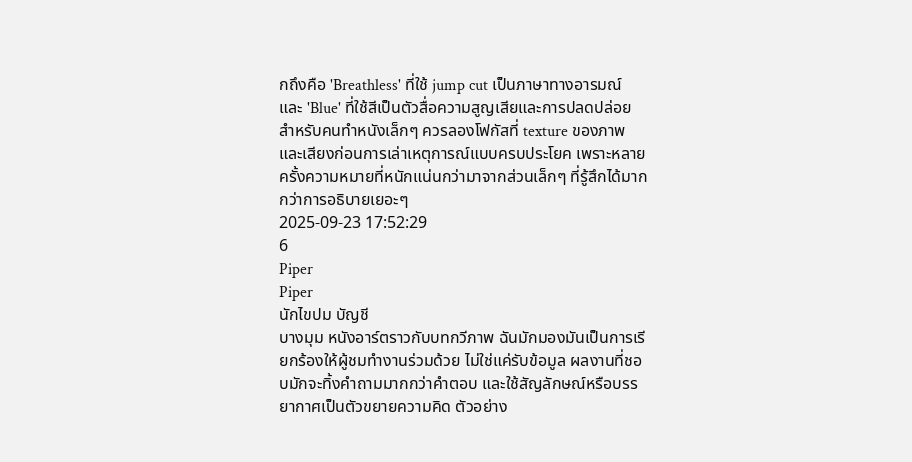กถึงคือ 'Breathless' ที่ใช้ jump cut เป็นภาษาทางอารมณ์ และ 'Blue' ที่ใช้สีเป็นตัวสื่อความสูญเสียและการปลดปล่อย สำหรับคนทำหนังเล็กๆ ควรลองโฟกัสที่ texture ของภาพและเสียงก่อนการเล่าเหตุการณ์แบบครบประโยค เพราะหลายครั้งความหมายที่หนักแน่นกว่ามาจากส่วนเล็กๆ ที่รู้สึกได้มากกว่าการอธิบายเยอะๆ
2025-09-23 17:52:29
6
Piper
Piper
นักไขปม บัญชี
บางมุม หนังอาร์ตราวกับบทกวีภาพ ฉันมักมองมันเป็นการเรียกร้องให้ผู้ชมทำงานร่วมด้วย ไม่ใช่แค่รับข้อมูล ผลงานที่ชอบมักจะทิ้งคำถามมากกว่าคำตอบ และใช้สัญลักษณ์หรือบรรยากาศเป็นตัวขยายความคิด ตัวอย่าง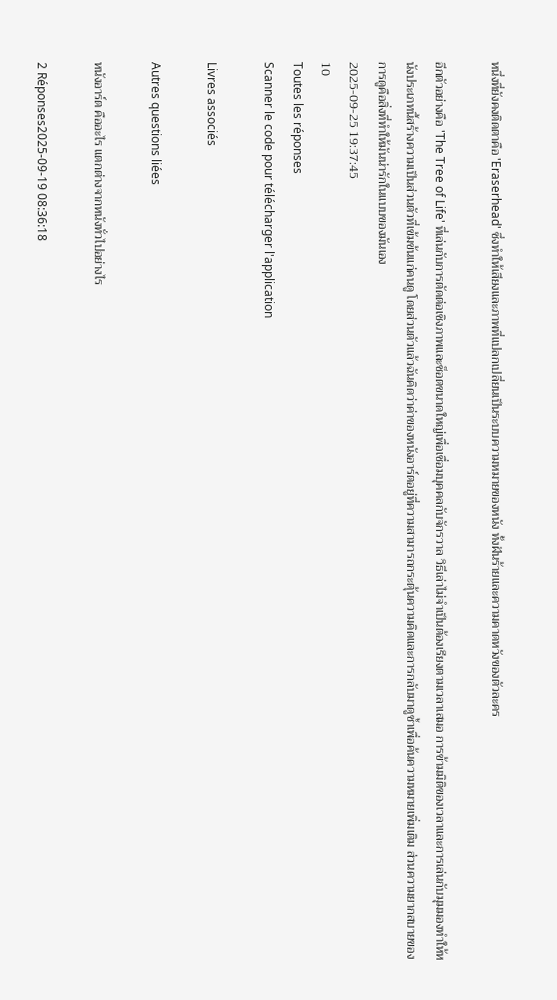หนึ่งที่ยังคงติดตาคือ 'Eraserhead' ซึ่งทำให้เสียงและภาพที่แปลกเปลี่ยนเป็นระบบความหมายของหนัง ทั้งฝันร้ายและความคาดหวังของตัวละคร

อีกตัวอย่างคือ 'The Tree of Life' ที่เล่นกับการตัดต่อเชิงภาพและช็อตขนาดใหญ่เพื่อเชื่อมบุคคลกับจักรวาล วิธีเล่าไม่จำเป็นต้องเรียงตามเวลาเสมอ การข้ามมิติของเวลาและการเล่นกับมุมมองทำให้หนังประเภทนี้สร้างความเป็นส่วนตัวที่เข้มข้นแก่คนดู โดยส่วนตัวแล้วฉันคิดว่าค่าของหนังอาร์ตอยู่ที่ความสามารถกระตุ้นความคิดและการกลับมาดูซ้ำเพื่อค้นความหมายเพิ่มเติม ส่วนความยากสบายของการดูคือสิ่งที่ทำให้มันน่ารักในแบบของมันเอง
2025-09-25 19:37:45
10
Toutes les réponses
Scanner le code pour télécharger l'application

Livres associés

Autres questions liées

หนังอาร์ต คืออะไร แตกต่างจากหนังทั่วไปอย่างไร

2 Réponses2025-09-19 08:36:18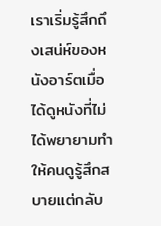เราเริ่มรู้สึกถึงเสน่ห์ของหนังอาร์ตเมื่อได้ดูหนังที่ไม่ได้พยายามทำให้คนดูรู้สึกสบายแต่กลับ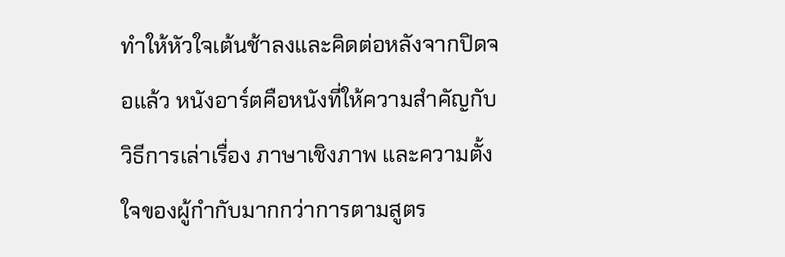ทำให้หัวใจเต้นช้าลงและคิดต่อหลังจากปิดจอแล้ว หนังอาร์ตคือหนังที่ให้ความสำคัญกับวิธีการเล่าเรื่อง ภาษาเชิงภาพ และความตั้งใจของผู้กำกับมากกว่าการตามสูตร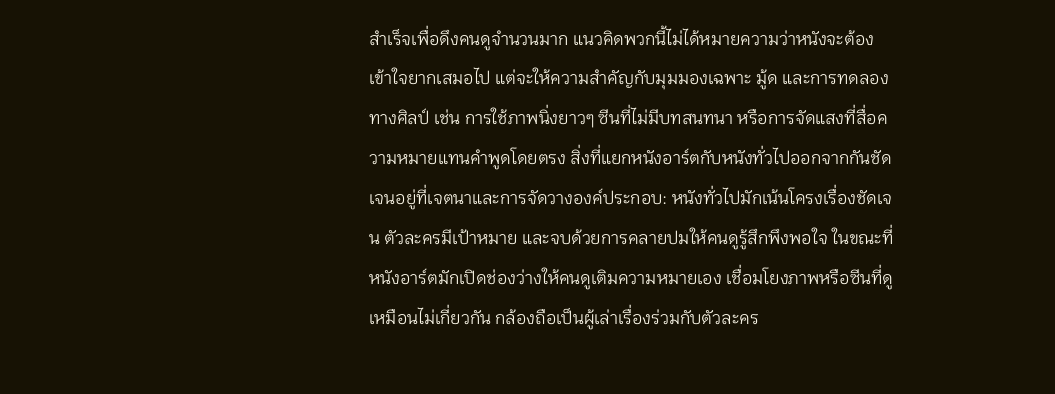สำเร็จเพื่อดึงคนดูจำนวนมาก แนวคิดพวกนี้ไม่ได้หมายความว่าหนังจะต้องเข้าใจยากเสมอไป แต่จะให้ความสำคัญกับมุมมองเฉพาะ มู้ด และการทดลองทางศิลป์ เช่น การใช้ภาพนิ่งยาวๆ ซีนที่ไม่มีบทสนทนา หรือการจัดแสงที่สื่อความหมายแทนคำพูดโดยตรง สิ่งที่แยกหนังอาร์ตกับหนังทั่วไปออกจากกันชัดเจนอยู่ที่เจตนาและการจัดวางองค์ประกอบ: หนังทั่วไปมักเน้นโครงเรื่องชัดเจน ตัวละครมีเป้าหมาย และจบด้วยการคลายปมให้คนดูรู้สึกพึงพอใจ ในขณะที่หนังอาร์ตมักเปิดช่องว่างให้คนดูเติมความหมายเอง เชื่อมโยงภาพหรือซีนที่ดูเหมือนไม่เกี่ยวกัน กล้องถือเป็นผู้เล่าเรื่องร่วมกับตัวละคร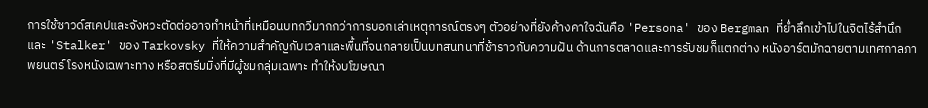การใช้ซาวด์สเคปและจังหวะตัดต่ออาจทำหน้าที่เหมือนบทกวีมากกว่าการบอกเล่าเหตุการณ์ตรงๆ ตัวอย่างที่ยังค้างคาใจฉันคือ 'Persona' ของ Bergman ที่ย่ำลึกเข้าไปในจิตไร้สำนึก และ 'Stalker' ของ Tarkovsky ที่ให้ความสำคัญกับเวลาและพื้นที่จนกลายเป็นบทสนทนาที่ช้าราวกับความฝัน ด้านการตลาดและการรับชมก็แตกต่าง หนังอาร์ตมักฉายตามเทศกาลภาพยนตร์ โรงหนังเฉพาะทาง หรือสตรีมมิ่งที่มีผู้ชมกลุ่มเฉพาะ ทำให้งบโฆษณา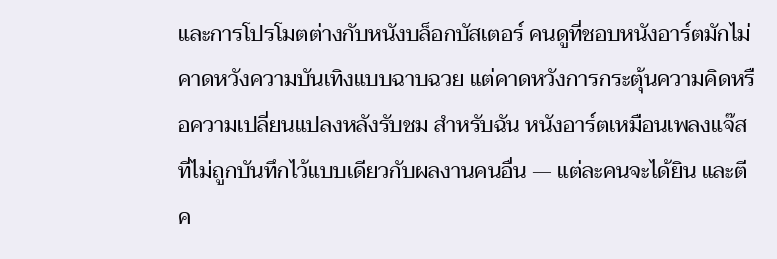และการโปรโมตต่างกับหนังบล็อกบัสเตอร์ คนดูที่ชอบหนังอาร์ตมักไม่คาดหวังความบันเทิงแบบฉาบฉวย แต่คาดหวังการกระตุ้นความคิดหรือความเปลี่ยนแปลงหลังรับชม สำหรับฉัน หนังอาร์ตเหมือนเพลงแจ๊สที่ไม่ถูกบันทึกไว้แบบเดียวกับผลงานคนอื่น — แต่ละคนจะได้ยิน และตีค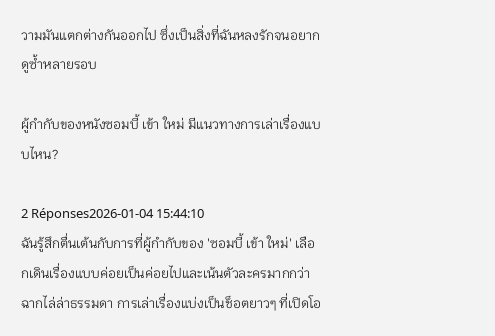วามมันแตกต่างกันออกไป ซึ่งเป็นสิ่งที่ฉันหลงรักจนอยากดูซ้ำหลายรอบ

ผู้กำกับของหนังซอมบี้ เข้า ใหม่ มีแนวทางการเล่าเรื่องแบบไหน?

2 Réponses2026-01-04 15:44:10
ฉันรู้สึกตื่นเต้นกับการที่ผู้กำกับของ 'ซอมบี้ เข้า ใหม่' เลือกเดินเรื่องแบบค่อยเป็นค่อยไปและเน้นตัวละครมากกว่าฉากไล่ล่าธรรมดา การเล่าเรื่องแบ่งเป็นช็อตยาวๆ ที่เปิดโอ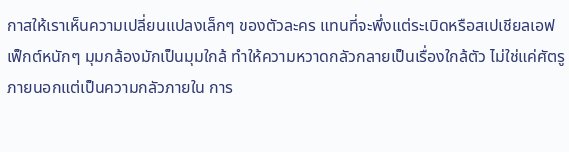กาสให้เราเห็นความเปลี่ยนแปลงเล็กๆ ของตัวละคร แทนที่จะพึ่งแต่ระเบิดหรือสเปเชียลเอฟเฟ็กต์หนักๆ มุมกล้องมักเป็นมุมใกล้ ทำให้ความหวาดกลัวกลายเป็นเรื่องใกล้ตัว ไม่ใช่แค่ศัตรูภายนอกแต่เป็นความกลัวภายใน การ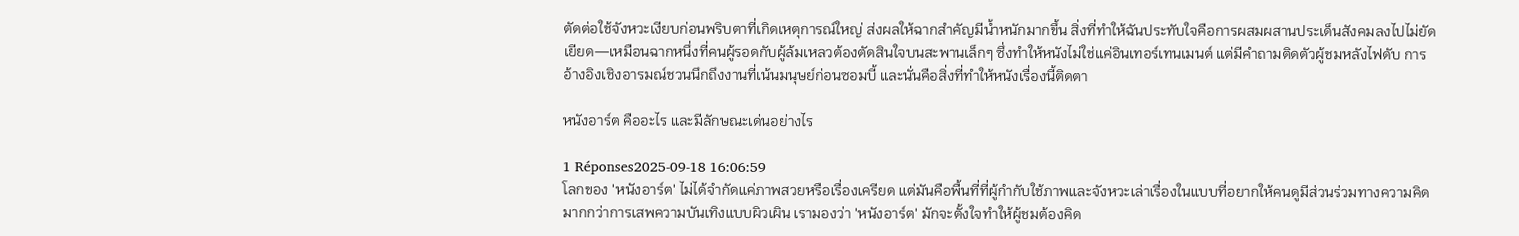ตัดต่อใช้จังหวะเงียบก่อนพริบตาที่เกิดเหตุการณ์ใหญ่ ส่งผลให้ฉากสำคัญมีน้ำหนักมากขึ้น สิ่งที่ทำให้ฉันประทับใจคือการผสมผสานประเด็นสังคมลงไปไม่ยัดเยียด—เหมือนฉากหนึ่งที่คนผู้รอดกับผู้ล้มเหลวต้องตัดสินใจบนสะพานเล็กๆ ซึ่งทำให้หนังไม่ใช่แค่อินเทอร์เทนเมนต์ แต่มีคำถามติดตัวผู้ชมหลังไฟดับ การอ้างอิงเชิงอารมณ์ชวนนึกถึงงานที่เน้นมนุษย์ก่อนซอมบี้ และนั่นคือสิ่งที่ทำให้หนังเรื่องนี้ติดตา

หนังอาร์ต คืออะไร และมีลักษณะเด่นอย่างไร

1 Réponses2025-09-18 16:06:59
โลกของ 'หนังอาร์ต' ไม่ได้จำกัดแค่ภาพสวยหรือเรื่องเครียด แต่มันคือพื้นที่ที่ผู้กำกับใช้ภาพและจังหวะเล่าเรื่องในแบบที่อยากให้คนดูมีส่วนร่วมทางความคิดมากกว่าการเสพความบันเทิงแบบผิวเผิน เรามองว่า 'หนังอาร์ต' มักจะตั้งใจทำให้ผู้ชมต้องคิด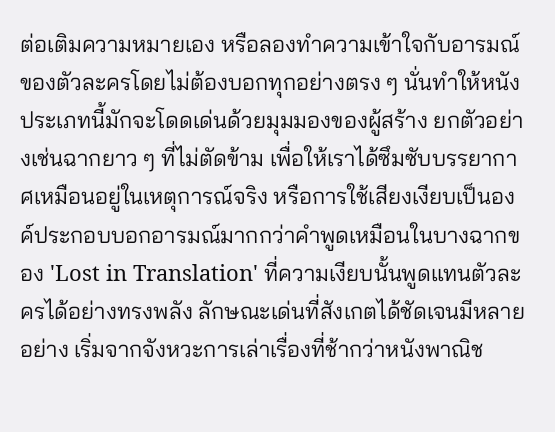ต่อเติมความหมายเอง หรือลองทำความเข้าใจกับอารมณ์ของตัวละครโดยไม่ต้องบอกทุกอย่างตรง ๆ นั่นทำให้หนังประเภทนี้มักจะโดดเด่นด้วยมุมมองของผู้สร้าง ยกตัวอย่างเช่นฉากยาว ๆ ที่ไม่ตัดข้าม เพื่อให้เราได้ซึมซับบรรยากาศเหมือนอยู่ในเหตุการณ์จริง หรือการใช้เสียงเงียบเป็นองค์ประกอบบอกอารมณ์มากกว่าคำพูดเหมือนในบางฉากของ 'Lost in Translation' ที่ความเงียบนั้นพูดแทนตัวละครได้อย่างทรงพลัง ลักษณะเด่นที่สังเกตได้ชัดเจนมีหลายอย่าง เริ่มจากจังหวะการเล่าเรื่องที่ช้ากว่าหนังพาณิช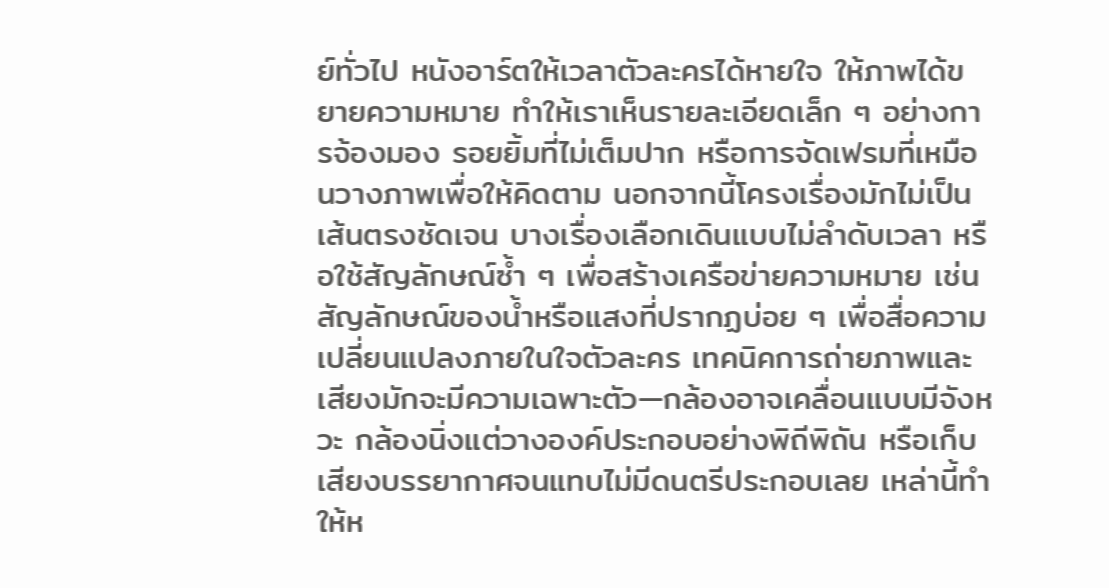ย์ทั่วไป หนังอาร์ตให้เวลาตัวละครได้หายใจ ให้ภาพได้ขยายความหมาย ทำให้เราเห็นรายละเอียดเล็ก ๆ อย่างการจ้องมอง รอยยิ้มที่ไม่เต็มปาก หรือการจัดเฟรมที่เหมือนวางภาพเพื่อให้คิดตาม นอกจากนี้โครงเรื่องมักไม่เป็นเส้นตรงชัดเจน บางเรื่องเลือกเดินแบบไม่ลำดับเวลา หรือใช้สัญลักษณ์ซ้ำ ๆ เพื่อสร้างเครือข่ายความหมาย เช่นสัญลักษณ์ของน้ำหรือแสงที่ปรากฏบ่อย ๆ เพื่อสื่อความเปลี่ยนแปลงภายในใจตัวละคร เทคนิคการถ่ายภาพและเสียงมักจะมีความเฉพาะตัว—กล้องอาจเคลื่อนแบบมีจังหวะ กล้องนิ่งแต่วางองค์ประกอบอย่างพิถีพิถัน หรือเก็บเสียงบรรยากาศจนแทบไม่มีดนตรีประกอบเลย เหล่านี้ทำให้ห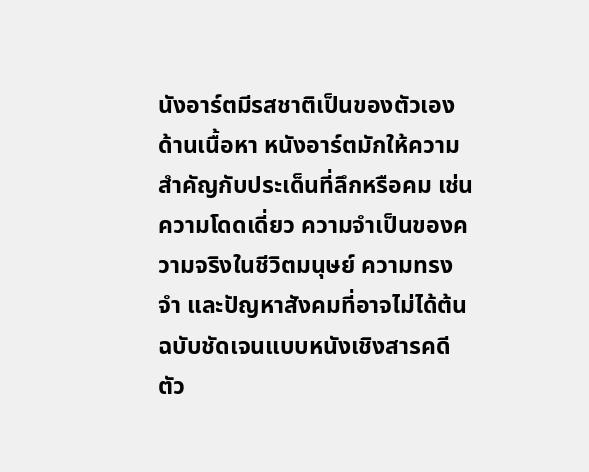นังอาร์ตมีรสชาติเป็นของตัวเอง ด้านเนื้อหา หนังอาร์ตมักให้ความสำคัญกับประเด็นที่ลึกหรือคม เช่น ความโดดเดี่ยว ความจำเป็นของความจริงในชีวิตมนุษย์ ความทรงจำ และปัญหาสังคมที่อาจไม่ได้ต้นฉบับชัดเจนแบบหนังเชิงสารคดี ตัว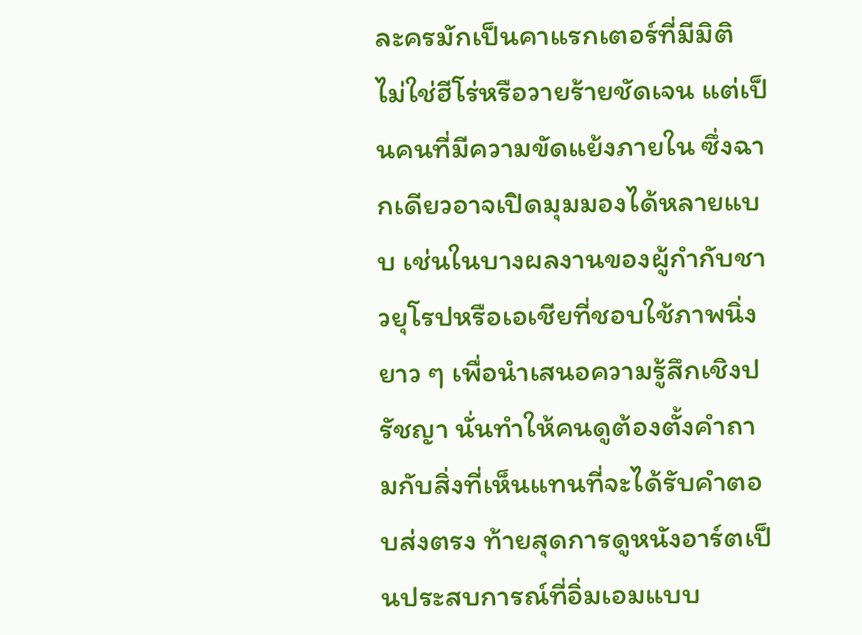ละครมักเป็นคาแรกเตอร์ที่มีมิติ ไม่ใช่ฮีโร่หรือวายร้ายชัดเจน แต่เป็นคนที่มีความขัดแย้งภายใน ซึ่งฉากเดียวอาจเปิดมุมมองได้หลายแบบ เช่นในบางผลงานของผู้กำกับชาวยุโรปหรือเอเชียที่ชอบใช้ภาพนิ่งยาว ๆ เพื่อนำเสนอความรู้สึกเชิงปรัชญา นั่นทำให้คนดูต้องตั้งคำถามกับสิ่งที่เห็นแทนที่จะได้รับคำตอบส่งตรง ท้ายสุดการดูหนังอาร์ตเป็นประสบการณ์ที่อิ่มเอมแบบ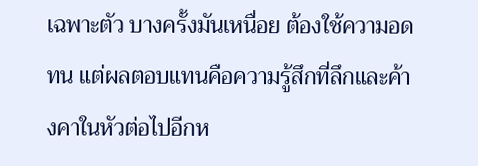เฉพาะตัว บางครั้งมันเหนื่อย ต้องใช้ความอดทน แต่ผลตอบแทนคือความรู้สึกที่ลึกและค้างคาในหัวต่อไปอีกห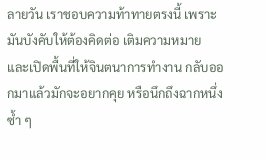ลายวัน เราชอบความท้าทายตรงนี้ เพราะมันบังคับให้ต้องคิดต่อ เติมความหมาย และเปิดพื้นที่ให้จินตนาการทำงาน กลับออกมาแล้วมักจะอยากคุย หรือนึกถึงฉากหนึ่งซ้ำ ๆ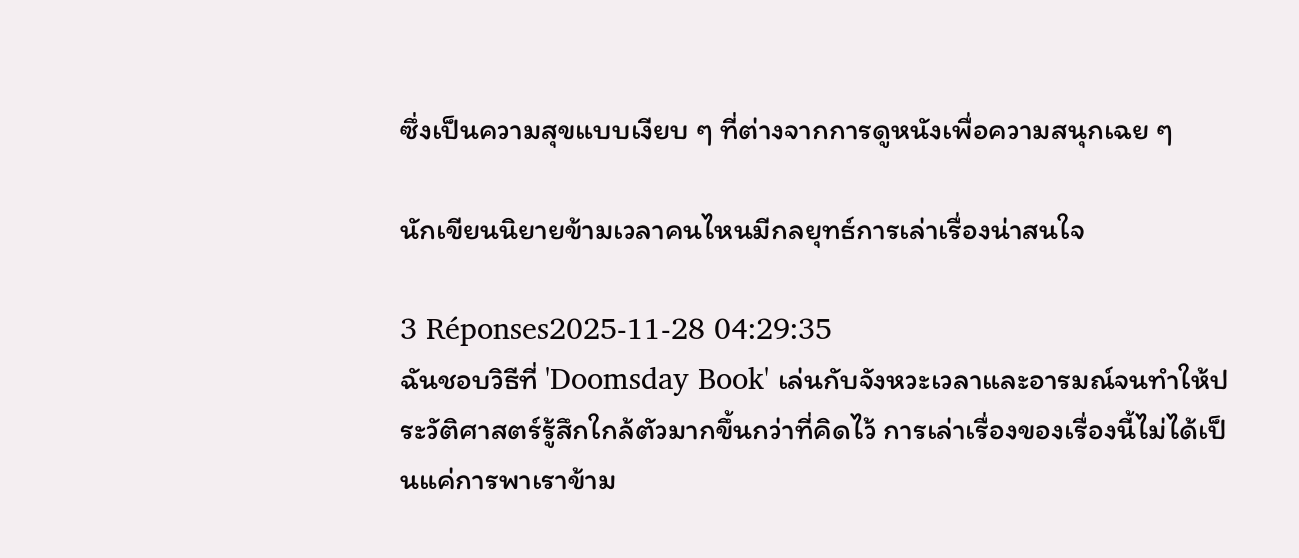ซึ่งเป็นความสุขแบบเงียบ ๆ ที่ต่างจากการดูหนังเพื่อความสนุกเฉย ๆ

นักเขียนนิยายข้ามเวลาคนไหนมีกลยุทธ์การเล่าเรื่องน่าสนใจ

3 Réponses2025-11-28 04:29:35
ฉันชอบวิธีที่ 'Doomsday Book' เล่นกับจังหวะเวลาและอารมณ์จนทำให้ประวัติศาสตร์รู้สึกใกล้ตัวมากขึ้นกว่าที่คิดไว้ การเล่าเรื่องของเรื่องนี้ไม่ได้เป็นแค่การพาเราข้าม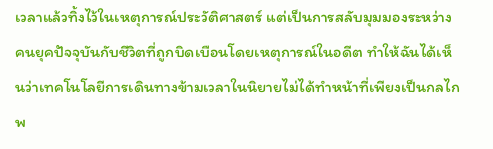เวลาแล้วทิ้งไว้ในเหตุการณ์ประวัติศาสตร์ แต่เป็นการสลับมุมมองระหว่างคนยุคปัจจุบันกับชีวิตที่ถูกบิดเบือนโดยเหตุการณ์ในอดีต ทำให้ฉันได้เห็นว่าเทคโนโลยีการเดินทางข้ามเวลาในนิยายไม่ได้ทำหน้าที่เพียงเป็นกลไกพ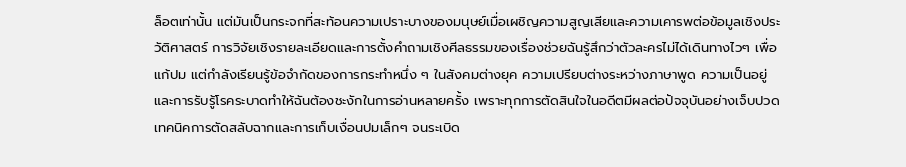ล็อตเท่านั้น แต่มันเป็นกระจกที่สะท้อนความเปราะบางของมนุษย์เมื่อเผชิญความสูญเสียและความเคารพต่อข้อมูลเชิงประวัติศาสตร์ การวิจัยเชิงรายละเอียดและการตั้งคำถามเชิงศีลธรรมของเรื่องช่วยฉันรู้สึกว่าตัวละครไม่ได้เดินทางไวๆ เพื่อแก้ปม แต่กำลังเรียนรู้ข้อจำกัดของการกระทำหนึ่ง ๆ ในสังคมต่างยุค ความเปรียบต่างระหว่างภาษาพูด ความเป็นอยู่ และการรับรู้โรคระบาดทำให้ฉันต้องชะงักในการอ่านหลายครั้ง เพราะทุกการตัดสินใจในอดีตมีผลต่อปัจจุบันอย่างเจ็บปวด เทคนิคการตัดสลับฉากและการเก็บเงื่อนปมเล็กๆ จนระเบิด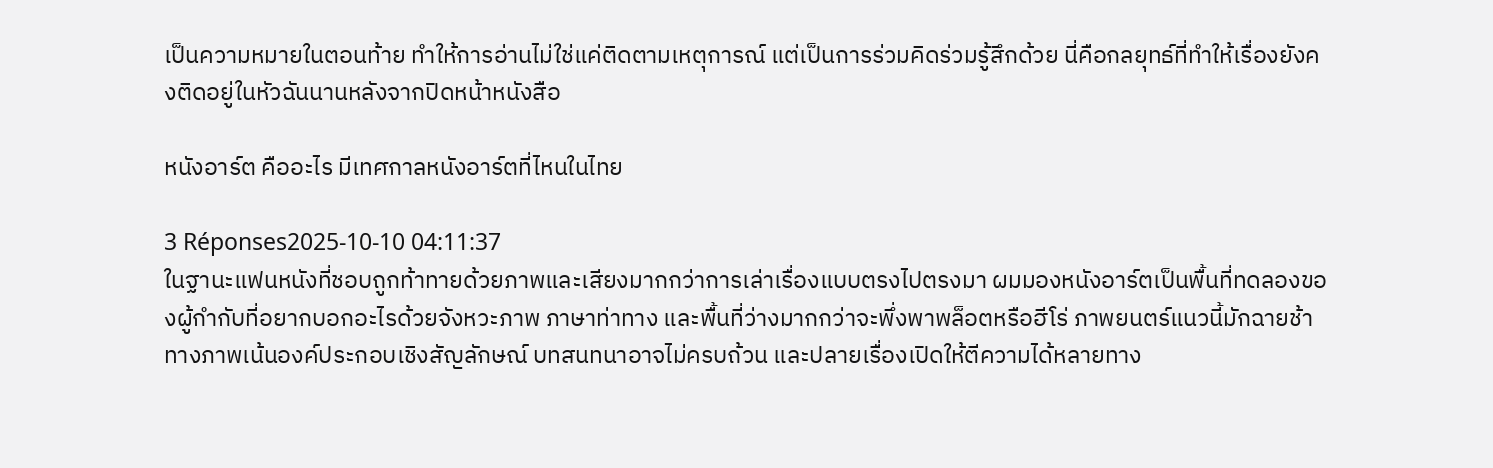เป็นความหมายในตอนท้าย ทำให้การอ่านไม่ใช่แค่ติดตามเหตุการณ์ แต่เป็นการร่วมคิดร่วมรู้สึกด้วย นี่คือกลยุทธ์ที่ทำให้เรื่องยังคงติดอยู่ในหัวฉันนานหลังจากปิดหน้าหนังสือ

หนังอาร์ต คืออะไร มีเทศกาลหนังอาร์ตที่ไหนในไทย

3 Réponses2025-10-10 04:11:37
ในฐานะแฟนหนังที่ชอบถูกท้าทายด้วยภาพและเสียงมากกว่าการเล่าเรื่องแบบตรงไปตรงมา ผมมองหนังอาร์ตเป็นพื้นที่ทดลองของผู้กำกับที่อยากบอกอะไรด้วยจังหวะภาพ ภาษาท่าทาง และพื้นที่ว่างมากกว่าจะพึ่งพาพล็อตหรือฮีโร่ ภาพยนตร์แนวนี้มักฉายช้า ทางภาพเน้นองค์ประกอบเชิงสัญลักษณ์ บทสนทนาอาจไม่ครบถ้วน และปลายเรื่องเปิดให้ตีความได้หลายทาง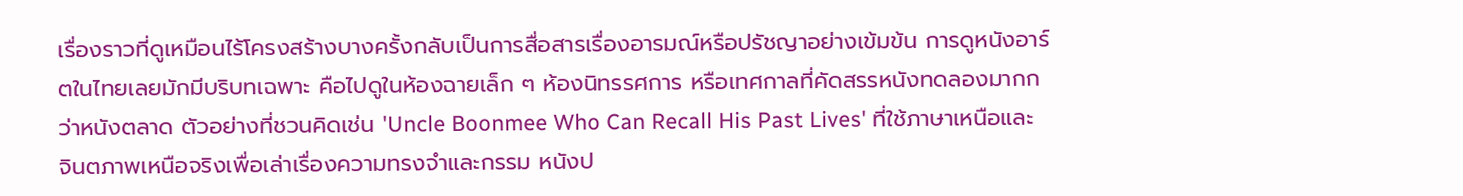เรื่องราวที่ดูเหมือนไร้โครงสร้างบางครั้งกลับเป็นการสื่อสารเรื่องอารมณ์หรือปรัชญาอย่างเข้มข้น การดูหนังอาร์ตในไทยเลยมักมีบริบทเฉพาะ คือไปดูในห้องฉายเล็ก ๆ ห้องนิทรรศการ หรือเทศกาลที่คัดสรรหนังทดลองมากกว่าหนังตลาด ตัวอย่างที่ชวนคิดเช่น 'Uncle Boonmee Who Can Recall His Past Lives' ที่ใช้ภาษาเหนือและจินตภาพเหนือจริงเพื่อเล่าเรื่องความทรงจำและกรรม หนังป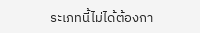ระเภทนี้ไม่ได้ต้องกา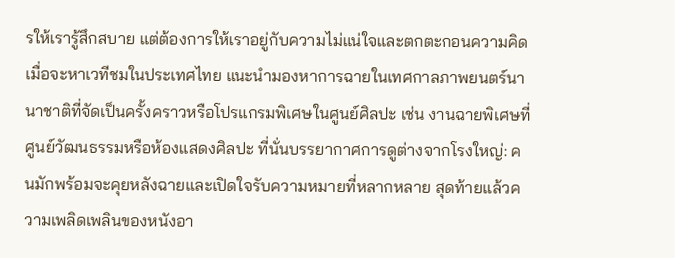รให้เรารู้สึกสบาย แต่ต้องการให้เราอยู่กับความไม่แน่ใจและตกตะกอนความคิด เมื่อจะหาเวทีชมในประเทศไทย แนะนำมองหาการฉายในเทศกาลภาพยนตร์นานาชาติที่จัดเป็นครั้งคราวหรือโปรแกรมพิเศษในศูนย์ศิลปะ เช่น งานฉายพิเศษที่ศูนย์วัฒนธรรมหรือห้องแสดงศิลปะ ที่นั่นบรรยากาศการดูต่างจากโรงใหญ่: คนมักพร้อมจะคุยหลังฉายและเปิดใจรับความหมายที่หลากหลาย สุดท้ายแล้วความเพลิดเพลินของหนังอา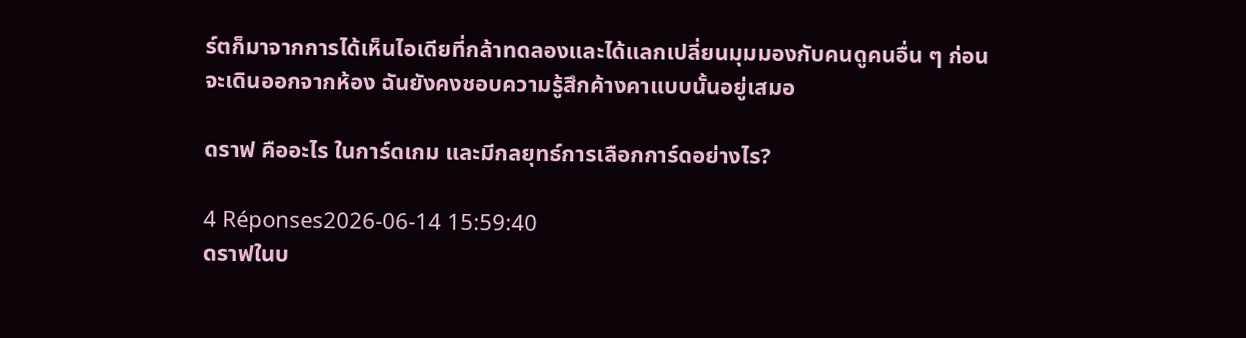ร์ตก็มาจากการได้เห็นไอเดียที่กล้าทดลองและได้แลกเปลี่ยนมุมมองกับคนดูคนอื่น ๆ ก่อนจะเดินออกจากห้อง ฉันยังคงชอบความรู้สึกค้างคาแบบนั้นอยู่เสมอ

ดราฟ คืออะไร ในการ์ดเกม และมีกลยุทธ์การเลือกการ์ดอย่างไร?

4 Réponses2026-06-14 15:59:40
ดราฟในบ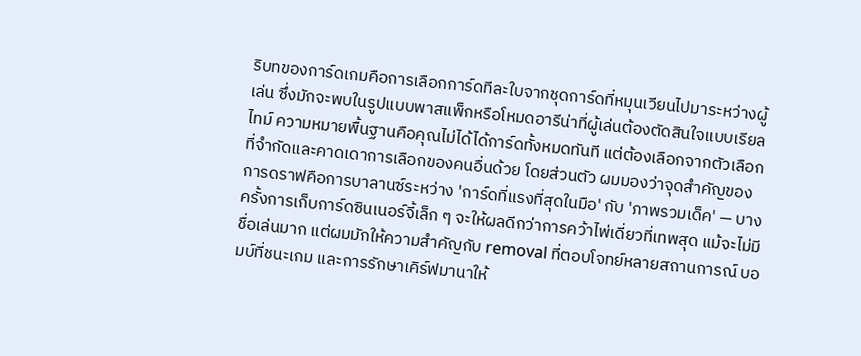ริบทของการ์ดเกมคือการเลือกการ์ดทีละใบจากชุดการ์ดที่หมุนเวียนไปมาระหว่างผู้เล่น ซึ่งมักจะพบในรูปแบบพาสแพ็กหรือโหมดอารีน่าที่ผู้เล่นต้องตัดสินใจแบบเรียลไทม์ ความหมายพื้นฐานคือคุณไม่ได้ได้การ์ดทั้งหมดทันที แต่ต้องเลือกจากตัวเลือกที่จำกัดและคาดเดาการเลือกของคนอื่นด้วย โดยส่วนตัว ผมมองว่าจุดสำคัญของการดราฟคือการบาลานซ์ระหว่าง 'การ์ดที่แรงที่สุดในมือ' กับ 'ภาพรวมเด็ค' — บางครั้งการเก็บการ์ดซินเนอร์จี้เล็ก ๆ จะให้ผลดีกว่าการคว้าไพ่เดี่ยวที่เทพสุด แม้จะไม่มีชื่อเล่นมาก แต่ผมมักให้ความสำคัญกับ removal ที่ตอบโจทย์หลายสถานการณ์ บอมบ์ที่ชนะเกม และการรักษาเคิร์ฟมานาให้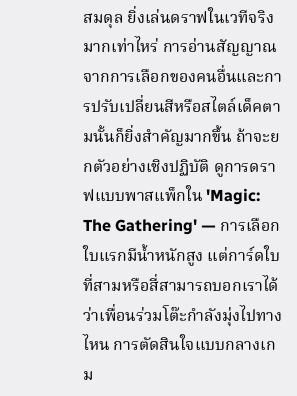สมดุล ยิ่งเล่นดราฟในเวทีจริงมากเท่าไหร่ การอ่านสัญญาณจากการเลือกของคนอื่นและการปรับเปลี่ยนสีหรือสไตล์เด็คตามนั้นก็ยิ่งสำคัญมากขึ้น ถ้าจะยกตัวอย่างเชิงปฏิบัติ ดูการดราฟแบบพาสแพ็กใน 'Magic: The Gathering' — การเลือกใบแรกมีน้ำหนักสูง แต่การ์ดใบที่สามหรือสี่สามารถบอกเราได้ว่าเพื่อนร่วมโต๊ะกำลังมุ่งไปทางไหน การตัดสินใจแบบกลางเกม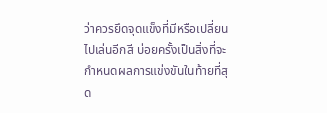ว่าควรยึดจุดแข็งที่มีหรือเปลี่ยนไปเล่นอีกสี บ่อยครั้งเป็นสิ่งที่จะกำหนดผลการแข่งขันในท้ายที่สุด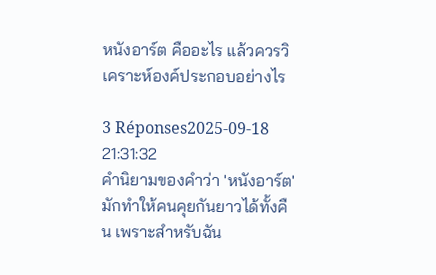หนังอาร์ต คืออะไร แล้วควรวิเคราะห์องค์ประกอบอย่างไร

3 Réponses2025-09-18 21:31:32
คำนิยามของคำว่า 'หนังอาร์ต' มักทำให้คนคุยกันยาวได้ทั้งคืน เพราะสำหรับฉัน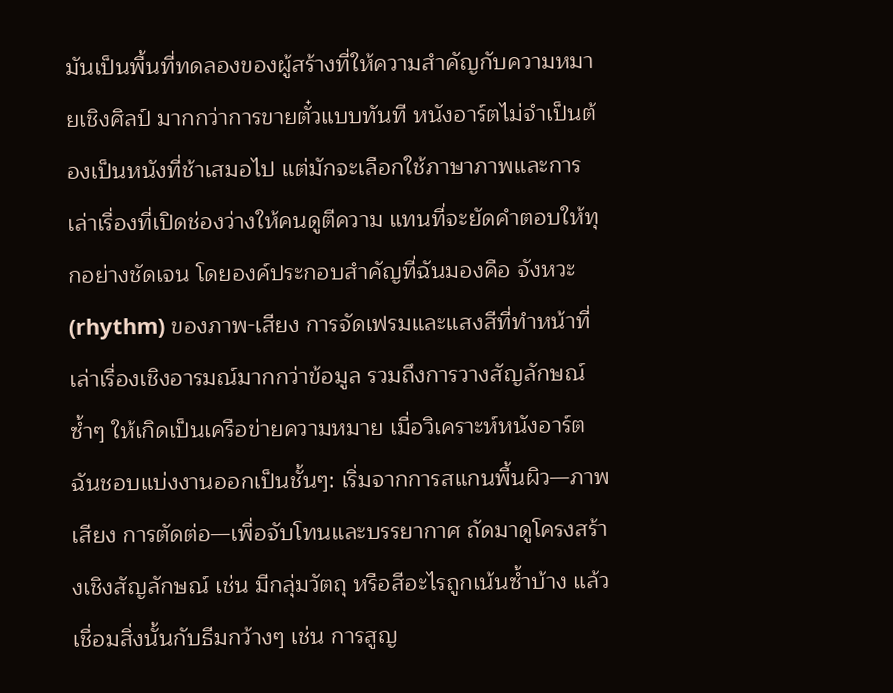มันเป็นพื้นที่ทดลองของผู้สร้างที่ให้ความสำคัญกับความหมายเชิงศิลป์ มากกว่าการขายตั๋วแบบทันที หนังอาร์ตไม่จำเป็นต้องเป็นหนังที่ช้าเสมอไป แต่มักจะเลือกใช้ภาษาภาพและการเล่าเรื่องที่เปิดช่องว่างให้คนดูตีความ แทนที่จะยัดคำตอบให้ทุกอย่างชัดเจน โดยองค์ประกอบสำคัญที่ฉันมองคือ จังหวะ (rhythm) ของภาพ-เสียง การจัดเฟรมและแสงสีที่ทำหน้าที่เล่าเรื่องเชิงอารมณ์มากกว่าข้อมูล รวมถึงการวางสัญลักษณ์ซ้ำๆ ให้เกิดเป็นเครือข่ายความหมาย เมื่อวิเคราะห์หนังอาร์ต ฉันชอบแบ่งงานออกเป็นชั้นๆ: เริ่มจากการสแกนพื้นผิว—ภาพ เสียง การตัดต่อ—เพื่อจับโทนและบรรยากาศ ถัดมาดูโครงสร้างเชิงสัญลักษณ์ เช่น มีกลุ่มวัตถุ หรือสีอะไรถูกเน้นซ้ำบ้าง แล้วเชื่อมสิ่งนั้นกับธีมกว้างๆ เช่น การสูญ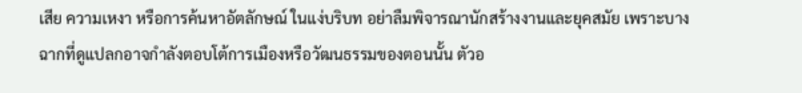เสีย ความเหงา หรือการค้นหาอัตลักษณ์ ในแง่บริบท อย่าลืมพิจารณานักสร้างงานและยุคสมัย เพราะบางฉากที่ดูแปลกอาจกำลังตอบโต้การเมืองหรือวัฒนธรรมของตอนนั้น ตัวอ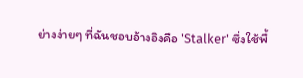ย่างง่ายๆ ที่ฉันชอบอ้างอิงคือ 'Stalker' ซึ่งใช้พื้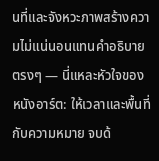นที่และจังหวะภาพสร้างความไม่แน่นอนแทนคำอธิบายตรงๆ — นี่แหละหัวใจของหนังอาร์ต: ให้เวลาและพื้นที่กับความหมาย จบด้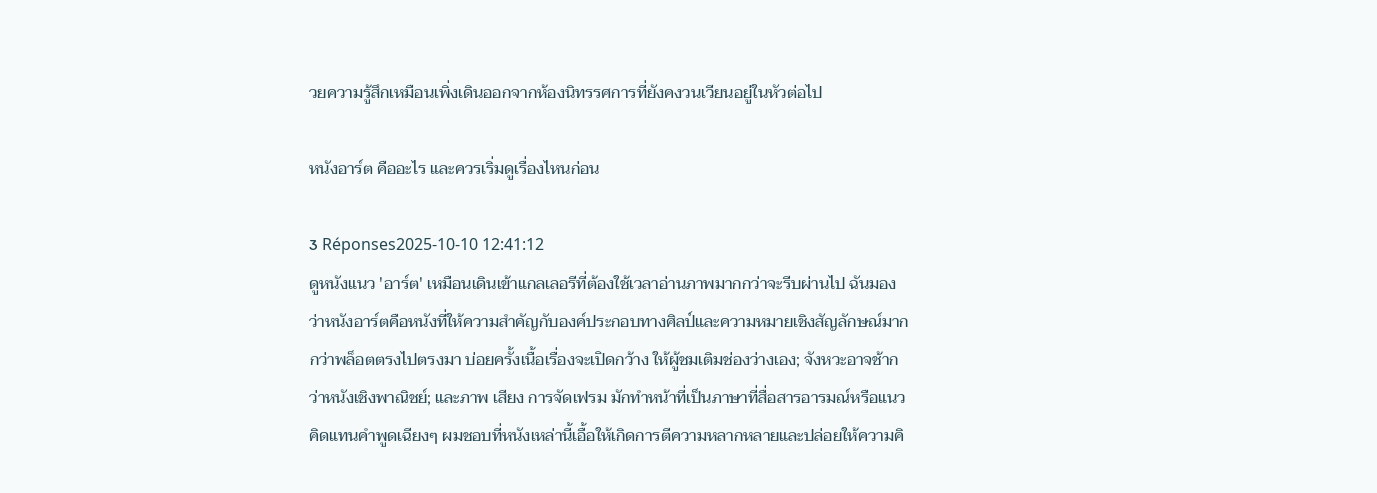วยความรู้สึกเหมือนเพิ่งเดินออกจากห้องนิทรรศการที่ยังคงวนเวียนอยู่ในหัวต่อไป

หนังอาร์ต คืออะไร และควรเริ่มดูเรื่องไหนก่อน

3 Réponses2025-10-10 12:41:12
ดูหนังแนว 'อาร์ต' เหมือนเดินเข้าแกลเลอรีที่ต้องใช้เวลาอ่านภาพมากกว่าจะรีบผ่านไป ฉันมองว่าหนังอาร์ตคือหนังที่ให้ความสำคัญกับองค์ประกอบทางศิลป์และความหมายเชิงสัญลักษณ์มากกว่าพล็อตตรงไปตรงมา บ่อยครั้งเนื้อเรื่องจะเปิดกว้าง ให้ผู้ชมเติมช่องว่างเอง; จังหวะอาจช้ากว่าหนังเชิงพาณิชย์; และภาพ เสียง การจัดเฟรม มักทำหน้าที่เป็นภาษาที่สื่อสารอารมณ์หรือแนวคิดแทนคำพูดเฉียงๆ ผมชอบที่หนังเหล่านี้เอื้อให้เกิดการตีความหลากหลายและปล่อยให้ความคิ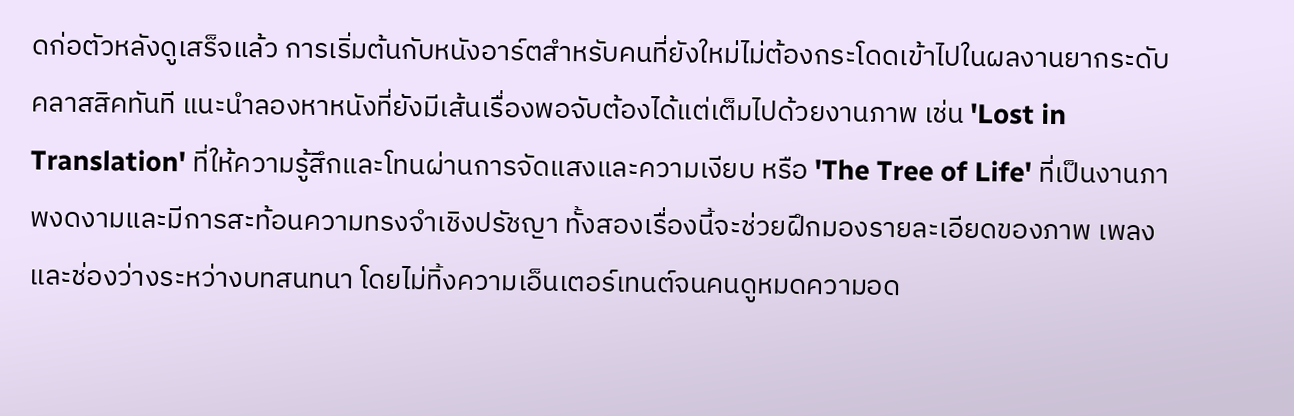ดก่อตัวหลังดูเสร็จแล้ว การเริ่มต้นกับหนังอาร์ตสำหรับคนที่ยังใหม่ไม่ต้องกระโดดเข้าไปในผลงานยากระดับคลาสสิคทันที แนะนำลองหาหนังที่ยังมีเส้นเรื่องพอจับต้องได้แต่เต็มไปด้วยงานภาพ เช่น 'Lost in Translation' ที่ให้ความรู้สึกและโทนผ่านการจัดแสงและความเงียบ หรือ 'The Tree of Life' ที่เป็นงานภาพงดงามและมีการสะท้อนความทรงจำเชิงปรัชญา ทั้งสองเรื่องนี้จะช่วยฝึกมองรายละเอียดของภาพ เพลง และช่องว่างระหว่างบทสนทนา โดยไม่ทิ้งความเอ็นเตอร์เทนต์จนคนดูหมดความอด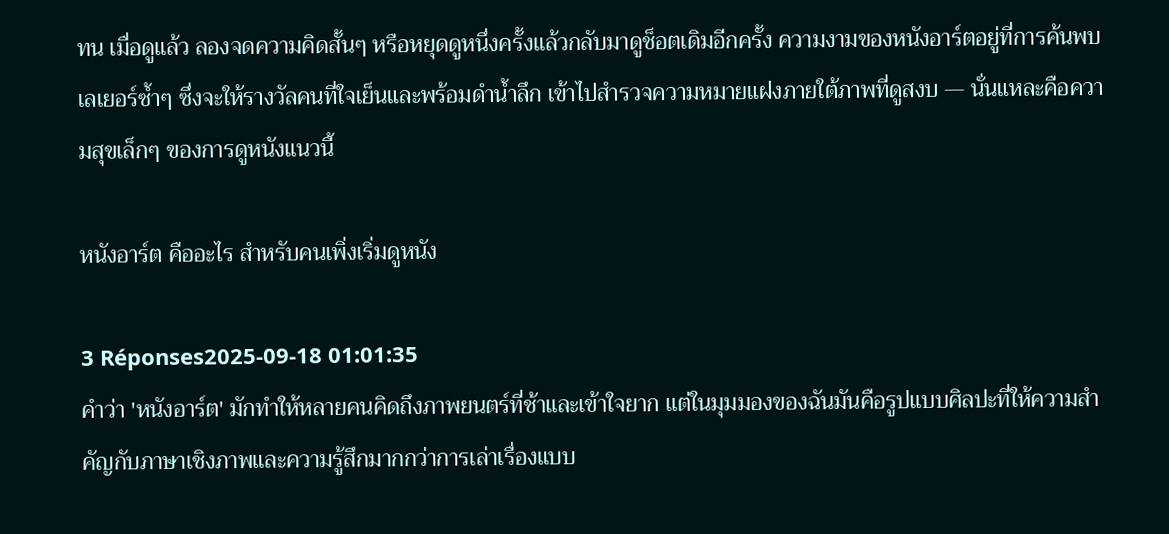ทน เมื่อดูแล้ว ลองจดความคิดสั้นๆ หรือหยุดดูหนึ่งครั้งแล้วกลับมาดูช็อตเดิมอีกครั้ง ความงามของหนังอาร์ตอยู่ที่การค้นพบเลเยอร์ซ้ำๆ ซึ่งจะให้รางวัลคนที่ใจเย็นและพร้อมดำน้ำลึก เข้าไปสำรวจความหมายแฝงภายใต้ภาพที่ดูสงบ — นั่นแหละคือความสุขเล็กๆ ของการดูหนังแนวนี้

หนังอาร์ต คืออะไร สำหรับคนเพิ่งเริ่มดูหนัง

3 Réponses2025-09-18 01:01:35
คำว่า 'หนังอาร์ต' มักทำให้หลายคนคิดถึงภาพยนตร์ที่ช้าและเข้าใจยาก แต่ในมุมมองของฉันมันคือรูปแบบศิลปะที่ให้ความสำคัญกับภาษาเชิงภาพและความรู้สึกมากกว่าการเล่าเรื่องแบบ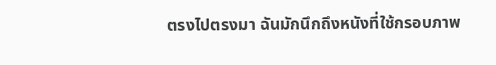ตรงไปตรงมา ฉันมักนึกถึงหนังที่ใช้กรอบภาพ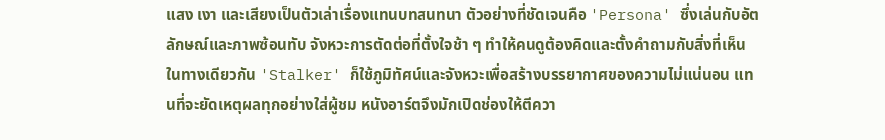แสง เงา และเสียงเป็นตัวเล่าเรื่องแทนบทสนทนา ตัวอย่างที่ชัดเจนคือ 'Persona' ซึ่งเล่นกับอัตลักษณ์และภาพซ้อนทับ จังหวะการตัดต่อที่ตั้งใจช้า ๆ ทำให้คนดูต้องคิดและตั้งคำถามกับสิ่งที่เห็น ในทางเดียวกัน 'Stalker' ก็ใช้ภูมิทัศน์และจังหวะเพื่อสร้างบรรยากาศของความไม่แน่นอน แทนที่จะยัดเหตุผลทุกอย่างใส่ผู้ชม หนังอาร์ตจึงมักเปิดช่องให้ตีควา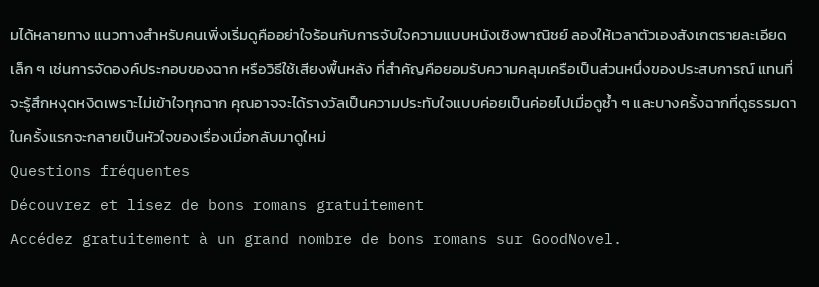มได้หลายทาง แนวทางสำหรับคนเพิ่งเริ่มดูคืออย่าใจร้อนกับการจับใจความแบบหนังเชิงพาณิชย์ ลองให้เวลาตัวเองสังเกตรายละเอียดเล็ก ๆ เช่นการจัดองค์ประกอบของฉาก หรือวิธีใช้เสียงพื้นหลัง ที่สำคัญคือยอมรับความคลุมเครือเป็นส่วนหนึ่งของประสบการณ์ แทนที่จะรู้สึกหงุดหงิดเพราะไม่เข้าใจทุกฉาก คุณอาจจะได้รางวัลเป็นความประทับใจแบบค่อยเป็นค่อยไปเมื่อดูซ้ำ ๆ และบางครั้งฉากที่ดูธรรมดาในครั้งแรกจะกลายเป็นหัวใจของเรื่องเมื่อกลับมาดูใหม่
Questions fréquentes
Découvrez et lisez de bons romans gratuitement
Accédez gratuitement à un grand nombre de bons romans sur GoodNovel.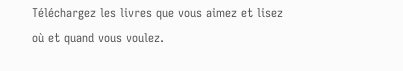Téléchargez les livres que vous aimez et lisez où et quand vous voulez.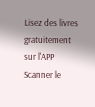Lisez des livres gratuitement sur l'APP
Scanner le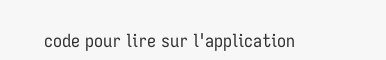code pour lire sur l'application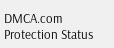DMCA.com Protection Status